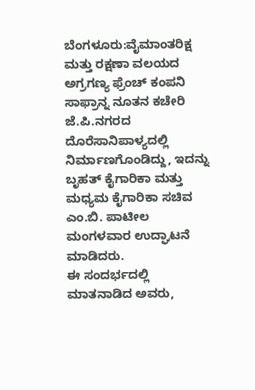ಬೆಂಗಳೂರು:ವೈಮಾಂತರಿಕ್ಷ ಮತ್ತು ರಕ್ಷಣಾ ವಲಯದ ಅಗ್ರಗಣ್ಯ ಫ್ರೆಂಚ್ ಕಂಪನಿ ಸಾಫ್ರಾನ್ನ ನೂತನ ಕಚೇರಿ ಜೆ.ಪಿ.ನಗರದ ದೊರೆಸಾನಿಪಾಳ್ಯದಲ್ಲಿ ನಿರ್ಮಾಣಗೊಂಡಿದ್ದು, ಇದನ್ನು ಬೃಹತ್ ಕೈಗಾರಿಕಾ ಮತ್ತು ಮಧ್ಯಮ ಕೈಗಾರಿಕಾ ಸಚಿವ ಎಂ.ಬಿ. ಪಾಟೀಲ ಮಂಗಳವಾರ ಉದ್ಘಾಟನೆ ಮಾಡಿದರು.
ಈ ಸಂದರ್ಭದಲ್ಲಿ ಮಾತನಾಡಿದ ಅವರು,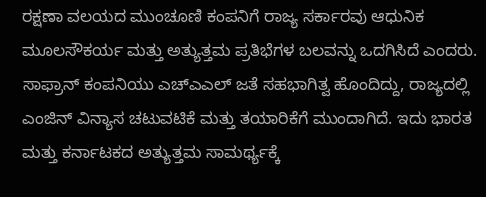ರಕ್ಷಣಾ ವಲಯದ ಮುಂಚೂಣಿ ಕಂಪನಿಗೆ ರಾಜ್ಯ ಸರ್ಕಾರವು ಆಧುನಿಕ ಮೂಲಸೌಕರ್ಯ ಮತ್ತು ಅತ್ಯುತ್ತಮ ಪ್ರತಿಭೆಗಳ ಬಲವನ್ನು ಒದಗಿಸಿದೆ ಎಂದರು.
ಸಾಫ್ರಾನ್ ಕಂಪನಿಯು ಎಚ್ಎಎಲ್ ಜತೆ ಸಹಭಾಗಿತ್ವ ಹೊಂದಿದ್ದು, ರಾಜ್ಯದಲ್ಲಿ ಎಂಜಿನ್ ವಿನ್ಯಾಸ ಚಟುವಟಿಕೆ ಮತ್ತು ತಯಾರಿಕೆಗೆ ಮುಂದಾಗಿದೆ. ಇದು ಭಾರತ ಮತ್ತು ಕರ್ನಾಟಕದ ಅತ್ಯುತ್ತಮ ಸಾಮರ್ಥ್ಯಕ್ಕೆ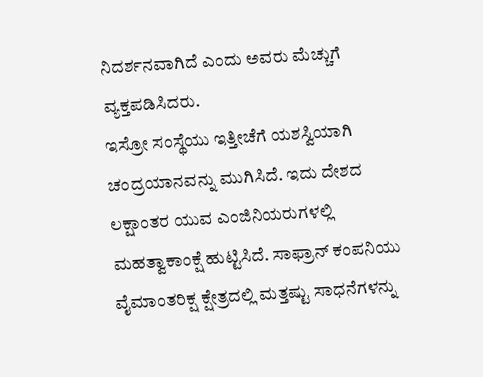ನಿದರ್ಶನವಾಗಿದೆ ಎಂದು ಅವರು ಮೆಚ್ಚುಗೆ ವ್ಯಕ್ತಪಡಿಸಿದರು.
ಇಸ್ರೋ ಸಂಸ್ಥೆಯು ಇತ್ತೀಚೆಗೆ ಯಶಸ್ವಿಯಾಗಿ ಚಂದ್ರಯಾನವನ್ನು ಮುಗಿಸಿದೆ. ಇದು ದೇಶದ ಲಕ್ಷಾಂತರ ಯುವ ಎಂಜಿನಿಯರುಗಳಲ್ಲಿ ಮಹತ್ವಾಕಾಂಕ್ಷೆ ಹುಟ್ಟಿಸಿದೆ. ಸಾಫ್ರಾನ್ ಕಂಪನಿಯು ವೈಮಾಂತರಿಕ್ಷ ಕ್ಷೇತ್ರದಲ್ಲಿ ಮತ್ತಷ್ಟು ಸಾಧನೆಗಳನ್ನು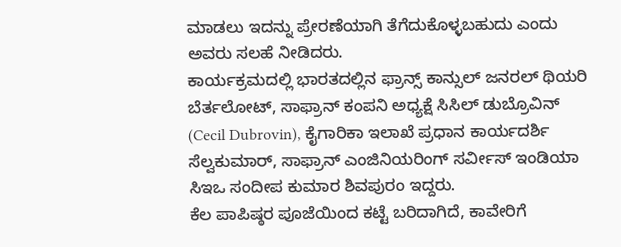ಮಾಡಲು ಇದನ್ನು ಪ್ರೇರಣೆಯಾಗಿ ತೆಗೆದುಕೊಳ್ಳಬಹುದು ಎಂದು ಅವರು ಸಲಹೆ ನೀಡಿದರು.
ಕಾರ್ಯಕ್ರಮದಲ್ಲಿ ಭಾರತದಲ್ಲಿನ ಫ್ರಾನ್ಸ್ ಕಾನ್ಸುಲ್ ಜನರಲ್ ಥಿಯರಿ ಬೆರ್ತಲೋಟ್, ಸಾಫ್ರಾನ್ ಕಂಪನಿ ಅಧ್ಯಕ್ಷೆ ಸಿಸಿಲ್ ಡುಬ್ರೊವಿನ್ (Cecil Dubrovin), ಕೈಗಾರಿಕಾ ಇಲಾಖೆ ಪ್ರಧಾನ ಕಾರ್ಯದರ್ಶಿ ಸೆಲ್ವಕುಮಾರ್, ಸಾಫ್ರಾನ್ ಎಂಜಿನಿಯರಿಂಗ್ ಸರ್ವೀಸ್ ಇಂಡಿಯಾ ಸಿಇಒ ಸಂದೀಪ ಕುಮಾರ ಶಿವಪುರಂ ಇದ್ದರು.
ಕೆಲ ಪಾಪಿಷ್ಠರ ಪೂಜೆಯಿಂದ ಕಟ್ಟೆ ಬರಿದಾಗಿದೆ, ಕಾವೇರಿಗೆ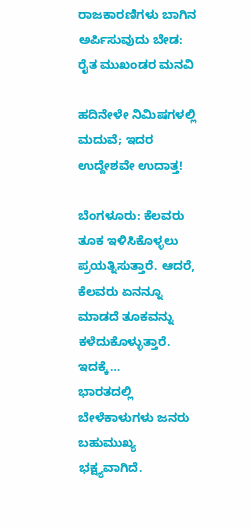ರಾಜಕಾರಣಿಗಳು ಬಾಗಿನ ಅರ್ಪಿಸುವುದು ಬೇಡ: ರೈತ ಮುಖಂಡರ ಮನವಿ

ಹದಿನೇಳೇ ನಿಮಿಷಗಳಲ್ಲಿ ಮದುವೆ; ಇದರ ಉದ್ದೇಶವೇ ಉದಾತ್ತ!

ಬೆಂಗಳೂರು: ಕೆಲವರು ತೂಕ ಇಳಿಸಿಕೊಳ್ಳಲು ಪ್ರಯತ್ನಿಸುತ್ತಾರೆ. ಆದರೆ, ಕೆಲವರು ಏನನ್ನೂ ಮಾಡದೆ ತೂಕವನ್ನು ಕಳೆದುಕೊಳ್ಳುತ್ತಾರೆ. ಇದಕ್ಕೆ…
ಭಾರತದಲ್ಲಿ ಬೇಳೆಕಾಳುಗಳು ಜನರು ಬಹುಮುಖ್ಯ ಭಕ್ಷ್ಯವಾಗಿದೆ.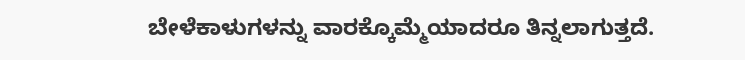ಬೇಳೆಕಾಳುಗಳನ್ನು ವಾರಕ್ಕೊಮ್ಮೆಯಾದರೂ ತಿನ್ನಲಾಗುತ್ತದೆ.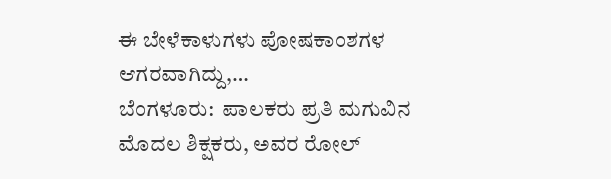ಈ ಬೇಳೆಕಾಳುಗಳು ಪೋಷಕಾಂಶಗಳ ಆಗರವಾಗಿದ್ದು,…
ಬೆಂಗಳೂರು:  ಪಾಲಕರು ಪ್ರತಿ ಮಗುವಿನ ಮೊದಲ ಶಿಕ್ಷಕರು, ಅವರ ರೋಲ್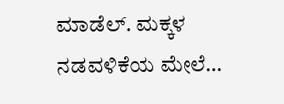ಮಾಡೆಲ್. ಮಕ್ಕಳ ನಡವಳಿಕೆಯ ಮೇಲೆ…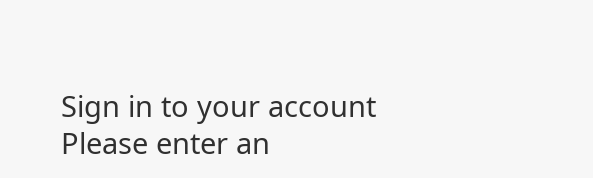Sign in to your account
Please enter an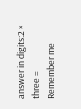answer in digits:2 × three =
Remember me